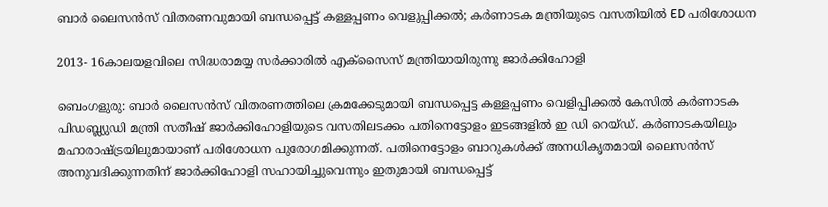ബാർ ലൈസൻസ് വിതരണവുമായി ബന്ധപ്പെട്ട് കള്ളപ്പണം വെളുപ്പിക്കൽ; കർണാടക മന്ത്രിയുടെ വസതിയിൽ ED പരിശോധന

2013- 16കാലയളവിലെ സിദ്ധരാമയ്യ സര്‍ക്കാരില്‍ എക്‌സൈസ് മന്ത്രിയായിരുന്നു ജാര്‍ക്കിഹോളി

ബെംഗളുരു: ബാര്‍ ലൈസന്‍സ് വിതരണത്തിലെ ക്രമക്കേടുമായി ബന്ധപ്പെട്ട കള്ളപ്പണം വെളിപ്പിക്കൽ കേസിൽ കര്‍ണാടക പിഡബ്ല്യുഡി മന്ത്രി സതീഷ് ജാര്‍ക്കിഹോളിയുടെ വസതിലടക്കം പതിനെട്ടോളം ഇടങ്ങളില്‍ ഇ ഡി റെയ്ഡ്. കര്‍ണാടകയിലും മഹാരാഷ്ട്രയിലുമായാണ് പരിശോധന പുരോഗമിക്കുന്നത്. പതിനെട്ടോളം ബാറുകള്‍ക്ക് അനധികൃതമായി ലൈസന്‍സ് അനുവദിക്കുന്നതിന് ജാര്‍ക്കിഹോളി സഹായിച്ചുവെന്നും ഇതുമായി ബന്ധപ്പെട്ട്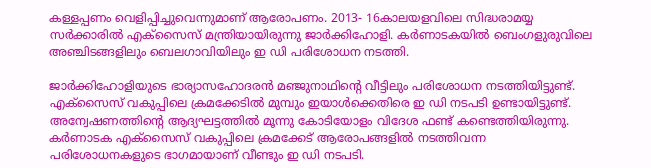കള്ളപ്പണം വെളിപ്പിച്ചുവെന്നുമാണ് ആരോപണം. 2013- 16കാലയളവിലെ സിദ്ധരാമയ്യ സര്‍ക്കാരില്‍ എക്‌സൈസ് മന്ത്രിയായിരുന്നു ജാര്‍ക്കിഹോളി. കര്‍ണാടകയില്‍ ബെംഗളുരുവിലെ അഞ്ചിടങ്ങളിലും ബെലഗാവിയിലും ഇ ഡി പരിശോധന നടത്തി.

ജാര്‍ക്കിഹോളിയുടെ ഭാര്യാസഹോദരന്‍ മഞ്ജുനാഥിന്റെ വീട്ടിലും പരിശോധന നടത്തിയിട്ടുണ്ട്. എക്‌സൈസ് വകുപ്പിലെ ക്രമക്കേടില്‍ മുമ്പും ഇയാള്‍ക്കെതിരെ ഇ ഡി നടപടി ഉണ്ടായിട്ടുണ്ട്. അന്വേഷണത്തിന്റെ ആദ്യഘട്ടത്തില്‍ മൂന്നു കോടിയോളം വിദേശ ഫണ്ട് കണ്ടെത്തിയിരുന്നു. കര്‍ണാടക എക്‌സൈസ് വകുപ്പിലെ ക്രമക്കേട് ആരോപങ്ങളില്‍ നടത്തിവന്ന പരിശോധനകളുടെ ഭാഗമായാണ് വീണ്ടും ഇ ഡി നടപടി.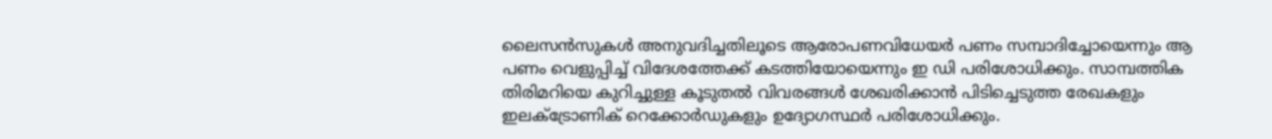ലൈസന്‍സുകള്‍ അനുവദിച്ചതിലൂടെ ആരോപണവിധേയര്‍ പണം സമ്പാദിച്ചോയെന്നും ആ പണം വെളുപ്പിച്ച് വിദേശത്തേക്ക് കടത്തിയോയെന്നും ഇ ഡി പരിശോധിക്കും. സാമ്പത്തിക തിരിമറിയെ കുറിച്ചുള്ള കൂടുതല്‍ വിവരങ്ങള്‍ ശേഖരിക്കാന്‍ പിടിച്ചെടുത്ത രേഖകളും ഇലക്ട്രോണിക് റെക്കോര്‍ഡുകളും ഉദ്യോഗസ്ഥര്‍ പരിശോധിക്കും.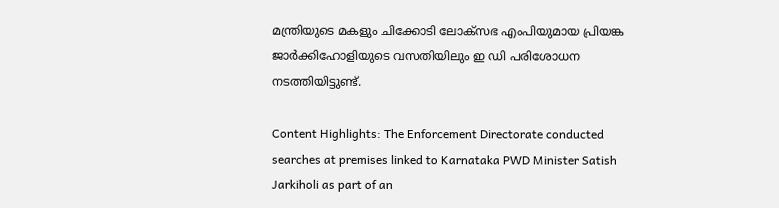മന്ത്രിയുടെ മകളും ചിക്കോടി ലോക്‌സഭ എംപിയുമായ പ്രിയങ്ക ജാര്‍ക്കിഹോളിയുടെ വസതിയിലും ഇ ഡി പരിശോധന നടത്തിയിട്ടുണ്ട്.

Content Highlights: The Enforcement Directorate conducted searches at premises linked to Karnataka PWD Minister Satish Jarkiholi as part of an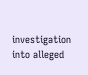investigation into alleged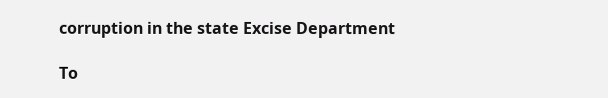corruption in the state Excise Department

To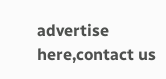advertise here,contact us